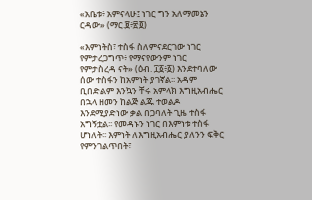«አቤቱ፥ አምናላሁ፤ ነገር ግን አለማመኔን ርዳው» (ማር.፱፥፳፬)

«እምነትስ፣ ተስፋ ስለምናደርገው ነገር የምታረጋግጥ፥ የማናየውንም ነገር የምታስረዳ ናት» (ዕብ. ፲፩፥፩) እንደተባለው ሰው ተስፋን ከአምነት ያገኛል፡፡ አዳም ቢበድልም እንኳን ቸሩ አምላክ እግዚአብሔር በኋላ ዘመን ከልጅ ልጁ ተወልዶ እንደሚያድነው ቃል በጋባለት ጊዜ ተስፋ አግኝቷል፡፡ የመዳኑን ነገር በእምነቱ ተስፋ ሆነለት፡፡ እምነት ለእግዚአብሔር ያለንን ፍቅር የምንገልጥበት፣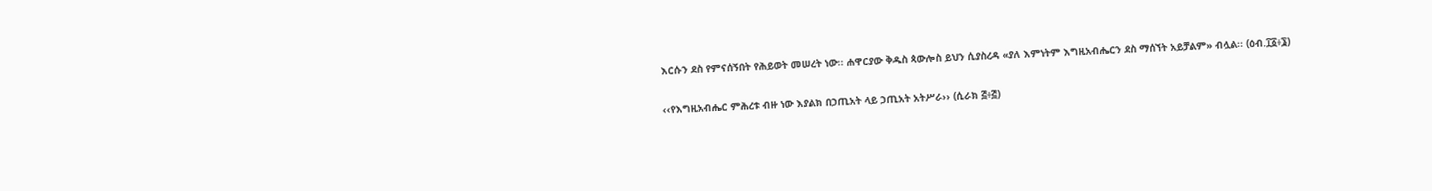እርሱን ደስ የምናሰኝበት የሕይወት መሠረት ነው፡፡ ሐዋርያው ቅዱስ ጳውሎስ ይህን ሲያስረዳ «ያለ እምነትም እግዚአብሔርን ደስ ማሰኘት አይቻልም» ብሏል፡፡ (ዕብ.፲፩፥፮)

‹‹የእግዚአብሔር ምሕረቱ ብዙ ነው እያልክ በኃጢአት ላይ ኃጢአት አትሥራ›› (ሲራክ ፭፥፭)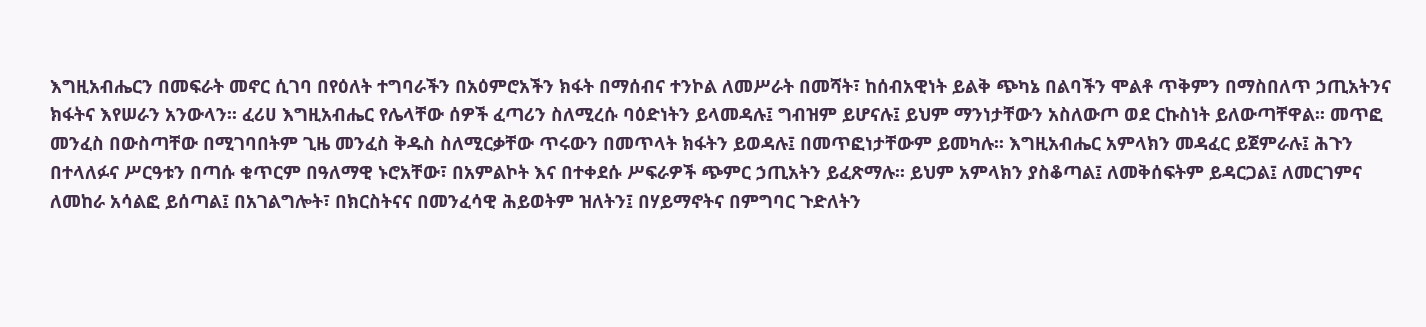እግዚአብሔርን በመፍራት መኖር ሲገባ በየዕለት ተግባራችን በአዕምሮአችን ክፋት በማሰብና ተንኮል ለመሥራት በመሻት፣ ከሰብአዊነት ይልቅ ጭካኔ በልባችን ሞልቶ ጥቅምን በማስበለጥ ኃጢአትንና ክፋትና እየሠራን አንውላን፡፡ ፈሪሀ እግዚአብሔር የሌላቸው ሰዎች ፈጣሪን ስለሚረሱ ባዕድነትን ይላመዳሉ፤ ግብዝም ይሆናሉ፤ ይህም ማንነታቸውን አስለውጦ ወደ ርኩስነት ይለውጣቸዋል፡፡ መጥፎ መንፈስ በውስጣቸው በሚገባበትም ጊዜ መንፈስ ቅዱስ ስለሚርቃቸው ጥሩውን በመጥላት ክፋትን ይወዳሉ፤ በመጥፎነታቸውም ይመካሉ፡፡ እግዚአብሔር አምላክን መዳፈር ይጀምራሉ፤ ሕጉን በተላለፉና ሥርዓቱን በጣሱ ቁጥርም በዓለማዊ ኑሮአቸው፣ በአምልኮት እና በተቀደሱ ሥፍራዎች ጭምር ኃጢአትን ይፈጽማሉ፡፡ ይህም አምላክን ያስቆጣል፤ ለመቅሰፍትም ይዳርጋል፤ ለመርገምና ለመከራ አሳልፎ ይሰጣል፤ በአገልግሎት፣ በክርስትናና በመንፈሳዊ ሕይወትም ዝለትን፤ በሃይማኖትና በምግባር ጉድለትን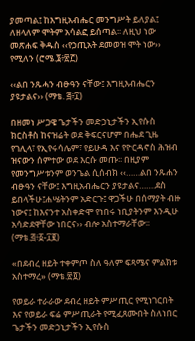ያመጣል፤ ከእግዚአብሔር መንግሥት ይለያል፤ ለዘላለም ሞትም አሳልፎ ይሰጣል፡፡ ለዚህ ነው መጽሐፍ ቅዱስ ‹‹የኃጢአት ደመወዝ ሞት ነው›› የሚለን (ሮሜ.፮፥፳፫)

‹‹ልበ ንጹሓን ብፁዓን ናቸው፤ እግዚእብሔርን ያዩታልና›› (ማቴ. ፭፥፲)

በዘመነ ሥጋዌ ጌታችን መድኃኒታችን ኢየሱስ ክርስቶስ ከናዝሬት ወደ ቅፍርናሆም በሔደ ጊዜ የገሊላ፣ የኢየሩሳሌም፣ የይሁዳ እና የዮርዳኖስ ሕዝብ ዝናውን ሰምተው ወደ እርሱ መጡ፡፡ በዚያም የመንግሥቱንም ወንጌል ሲሰብክ ‹‹……ልበ ንጹሐን ብፁዓን ናቸው፤ እግዚአብሔርን ያዩታልና…….ደስ ይበላችሁ፤ሐሤትንም አድርጉ፤ ዋጋችሁ በሰማያት ብዙ ነውና፤ ከእናንተ አስቀድሞ የነበሩ ነቢያትንም እንዲሁ አሳድደዋቸው ነበርና›› ብሎ አስተማራቸው፡፡ (ማቴ.፭፥፩-፲፪)

«በደብረ ዘይት ተቀምጦ ስለ ዓለም ፍጻሜና ምልክቱ አስተማረ» (ማቴ.፳፬)

የወይራ ተራራው ደብረ ዘይት ምሥጢር የሚነገርበት እና የወይራ ፍሬ ምሥጢራት የሚፈጸሙበት ስለነበር ጌታችን መድኃኒታችን ኢየሱስ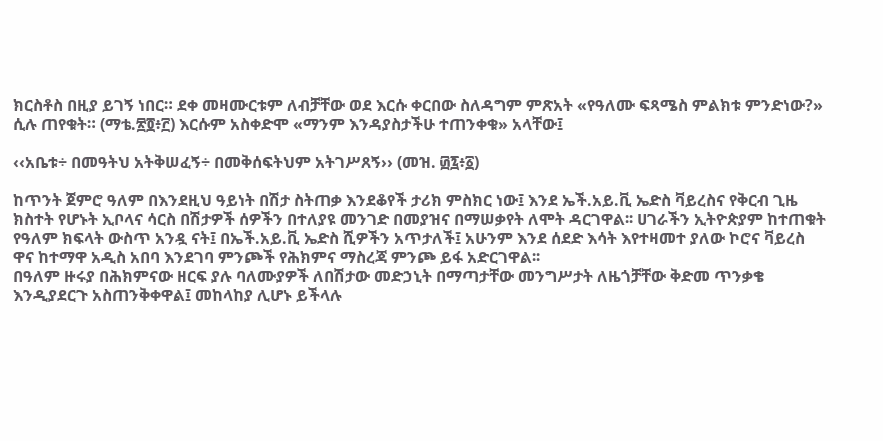ክርስቶስ በዚያ ይገኝ ነበር። ደቀ መዛሙርቱም ለብቻቸው ወደ እርሱ ቀርበው ስለዳግም ምጽአት «የዓለሙ ፍጻሜስ ምልክቱ ምንድነው?» ሲሉ ጠየቁት። (ማቴ.፳፬፥፫) እርሱም አስቀድሞ «ማንም እንዳያስታችሁ ተጠንቀቁ» አላቸው፤

‹‹አቤቱ÷ በመዓትህ አትቅሠፈኝ÷ በመቅሰፍትህም አትገሥጸኝ›› (መዝ. ፴፯፥፩)

ከጥንት ጀምሮ ዓለም በእንደዚህ ዓይነት በሽታ ስትጠቃ እንደቆየች ታሪክ ምስክር ነው፤ እንደ ኤች.አይ.ቪ ኤድስ ቫይረስና የቅርብ ጊዜ ክስተት የሆኑት ኢቦላና ሳርስ በሽታዎች ሰዎችን በተለያዩ መንገድ በመያዝና በማሠቃየት ለሞት ዳርገዋል፡፡ ሀገራችን ኢትዮጵያም ከተጠቁት የዓለም ክፍላት ውስጥ አንዷ ናት፤ በኤች.አይ.ቪ ኤድስ ሺዎችን አጥታለች፤ አሁንም እንደ ሰደድ እሳት እየተዛመተ ያለው ኮሮና ቫይረስ ዋና ከተማዋ አዲስ አበባ እንደገባ ምንጮች የሕክምና ማስረጃ ምንጮ ይፋ አድርገዋል፡፡
በዓለም ዙሩያ በሕክምናው ዘርፍ ያሉ ባለሙያዎች ለበሽታው መድኃኒት በማጣታቸው መንግሥታት ለዜጎቻቸው ቅድመ ጥንቃቄ እንዲያደርጉ አስጠንቅቀዋል፤ መከላከያ ሊሆኑ ይችላሉ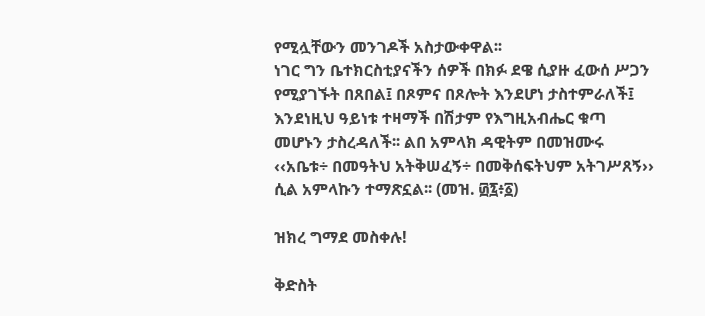የሚሏቸውን መንገዶች አስታውቀዋል፡፡
ነገር ግን ቤተክርስቲያናችን ሰዎች በክፉ ደዌ ሲያዙ ፈውሰ ሥጋን የሚያገኙት በጸበል፤ በጾምና በጾሎት እንደሆነ ታስተምራለች፤ እንደነዚህ ዓይነቱ ተዛማች በሽታም የእግዚአብሔር ቁጣ መሆኑን ታስረዳለች፡፡ ልበ አምላክ ዳዊትም በመዝሙሩ ‹‹አቤቱ÷ በመዓትህ አትቅሠፈኝ÷ በመቅሰፍትህም አትገሥጸኝ›› ሲል አምላኩን ተማጽኗል፡፡ (መዝ. ፴፯፥፩)

ዝክረ ግማደ መስቀሉ!

ቅድስት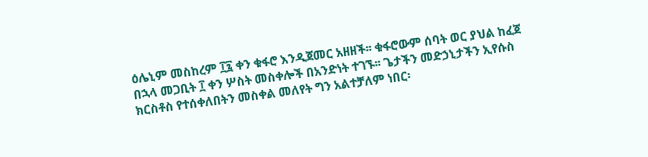ዕሌኒም መስከረም ፲፯ ቀን ቁፋሮ እንዲጀመር አዘዘች፡፡ ቁፋሮውም ሰባት ወር ያህል ከፈጀ በኋላ መጋቢት ፲ ቀን ሦስት መስቀሎች በአንድነት ተገኙ፡፡ ጌታችን መድኃኒታችን ኢየሱስ ክርስቶስ የተሰቀለበትን መስቀል መለየት ግን አልተቻለም ነበር፡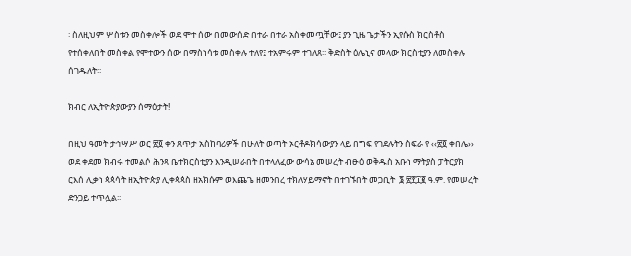፡ ስለዚህም ሦስቱን መስቀሎች ወደ ሞተ ሰው በመውሰድ በተራ በተራ አስቀመጧቸው፤ ያን ጊዜ ጌታችን ኢየሱስ ክርስቶስ የተሰቀለበት መስቀል የሞተውን ሰው በማስነሳቱ መስቀሉ ተለየ፤ ተአምሩም ተገለጸ፡፡ ቅድስት ዕሌኒና መላው ክርስቲያን ለመስቀሉ ሰገዱለት፡፡

ክብር ለኢትዮጵያውያን ሰማዕታት!

በዚህ ዓመት ታኅሣሥ ወር ፳፬ ቀን ጸጥታ አስከባሪዎች በሁለት ወጣት ኦርቶዶክሳውያን ላይ በግፍ የገደሉትን ስፍራ የ ‹‹፳፬ ቀበሌ›› ወደ ቀደመ ክብሩ ተመልሶ ሕንጻ ቤተክርስቲያን እንዲሠራበት በተላለፈው ውሳኔ መሠረት ብፁዕ ወቅዱስ አቡነ ማትያስ ፓትርያክ ርእሰ ሊቃነ ጳጳሳት ዘኢትዮጵያ ሊቀጳጳስ ዘአክሱም ወእጨጌ ዘመንበረ ተክለሃይማኖት በተገኙበት መጋቢት  ፮ ፳፻፲፪ ዓ.ም. የመሠረት ድንጋይ ተጥሏል፡፡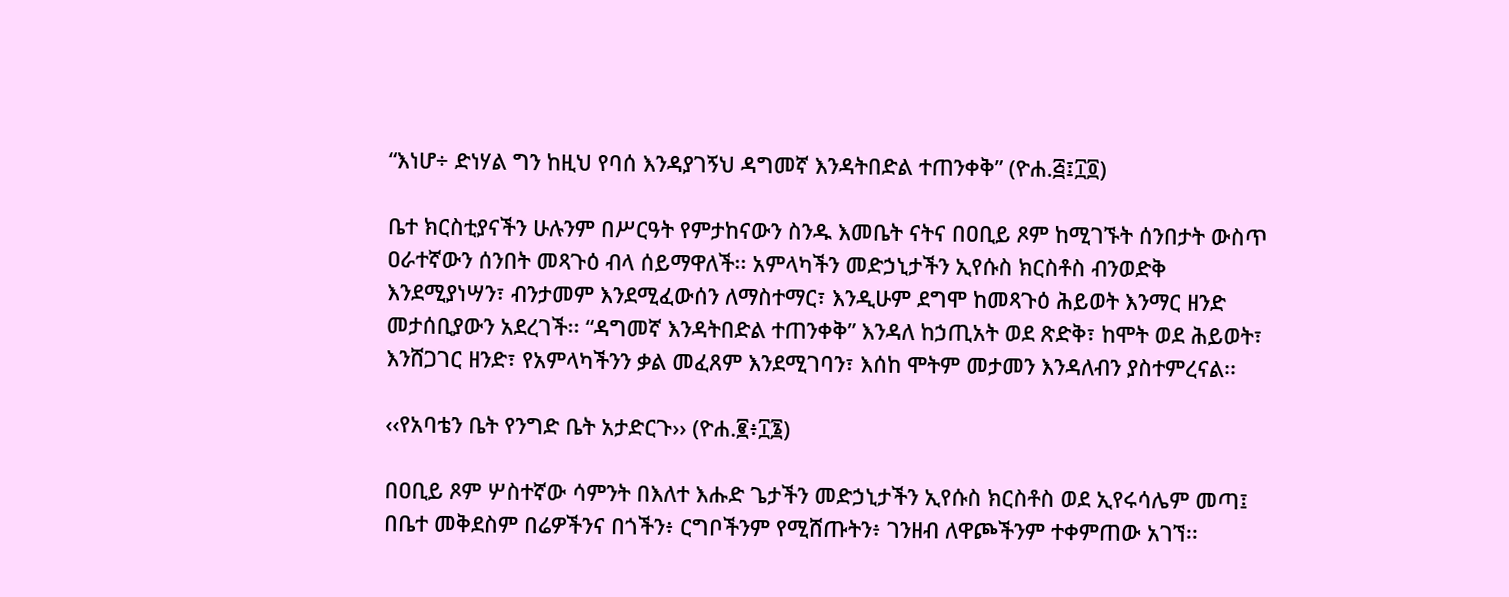“እነሆ÷ ድነሃል ግን ከዚህ የባሰ እንዳያገኝህ ዳግመኛ እንዳትበድል ተጠንቀቅ” (ዮሐ.፭፤፲፬)

ቤተ ክርስቲያናችን ሁሉንም በሥርዓት የምታከናውን ስንዱ እመቤት ናትና በዐቢይ ጾም ከሚገኙት ሰንበታት ውስጥ ዐራተኛውን ሰንበት መጻጉዕ ብላ ሰይማዋለች፡፡ አምላካችን መድኃኒታችን ኢየሱስ ክርስቶስ ብንወድቅ እንደሚያነሣን፣ ብንታመም እንደሚፈውሰን ለማስተማር፣ እንዲሁም ደግሞ ከመጻጉዕ ሕይወት እንማር ዘንድ መታሰቢያውን አደረገች፡፡ “ዳግመኛ እንዳትበድል ተጠንቀቅ” እንዳለ ከኃጢአት ወደ ጽድቅ፣ ከሞት ወደ ሕይወት፣ እንሸጋገር ዘንድ፣ የአምላካችንን ቃል መፈጸም እንደሚገባን፣ እሰከ ሞትም መታመን እንዳለብን ያስተምረናል፡፡

‹‹የአባቴን ቤት የንግድ ቤት አታድርጉ›› (ዮሐ.፪፥፲፮)

በዐቢይ ጾም ሦስተኛው ሳምንት በእለተ እሑድ ጌታችን መድኃኒታችን ኢየሱስ ክርስቶስ ወደ ኢየሩሳሌም መጣ፤ በቤተ መቅደስም በሬዎችንና በጎችን፥ ርግቦችንም የሚሸጡትን፥ ገንዘብ ለዋጮችንም ተቀምጠው አገኘ፡፡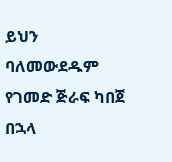ይህን ባለመውደዱም የገመድ ጅራፍ ካበጀ በኋላ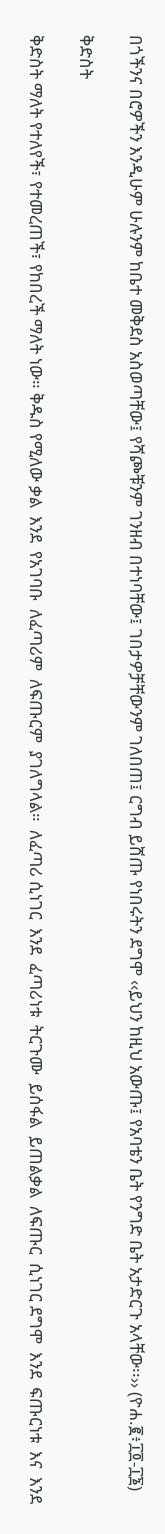በጎችንና በሮዎችን እንዲሁም ሁሉንም ከቤተ መቅደስ አስወጣቸው፤ የሻጮቹንም ገንዘብ በተነባቸው፤ ገበታዎቻቸውንም ገለበጠ፤ ርግብ ይሸጡ የነበሩትን ደግሞ ‹‹ይህን ከዚህ አውጡ፤ የአባቴን ቤት የንግድ ቤት አታድርጉ አላቸው፡፡›› (ዮሐ.፪፥፲፬-፲፮)

ቅድስት

ቅድስት ማለት የተለየች፣ የተመረጠች፣ የከበረች ማለት ነው። ቅዱስ የሚለው ቃል  እንደ  የአገባቡ  ለፈጣሪም  ለፍጡርም  ያገለግላል።  ለፈጣሪ ሲነገር  እንደ  ፈጣሪነቱ  ትርጉሙ  ይሰፋል  ይጠልቃል  ለፍጡር  ሲነገር ደግሞ  እንደ  ፍጡርነቱ  እና  እንደ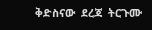ቅድስናው  ደረጃ  ትርጉሙ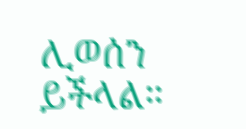ሊወሰን  ይችላል።